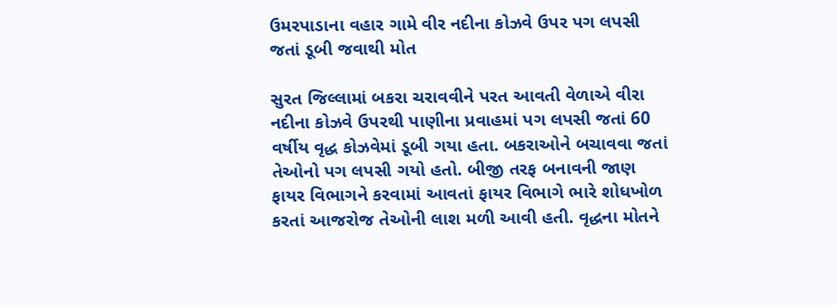ઉમરપાડાના વહાર ગામે વીર નદીના કોઝવે ઉપર પગ લપસી જતાં ડૂબી જવાથી મોત

સુરત જિલ્લામાં બકરા ચરાવવીને પરત આવતી વેળાએ વીરા નદીના કોઝવે ઉપરથી પાણીના પ્રવાહમાં પગ લપસી જતાં 60 વર્ષીય વૃદ્ધ કોઝવેમાં ડૂબી ગયા હતા. બકરાઓને બચાવવા જતાં તેઓનો પગ લપસી ગયો હતો. બીજી તરફ બનાવની જાણ ફાયર વિભાગને કરવામાં આવતાં ફાયર વિભાગે ભારે શોધખોળ કરતાં આજરોજ તેઓની લાશ મળી આવી હતી. વૃદ્ધના મોતને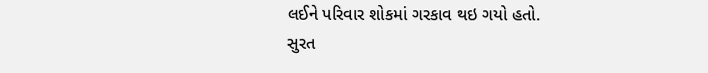લઈને પરિવાર શોકમાં ગરકાવ થઇ ગયો હતો.
સુરત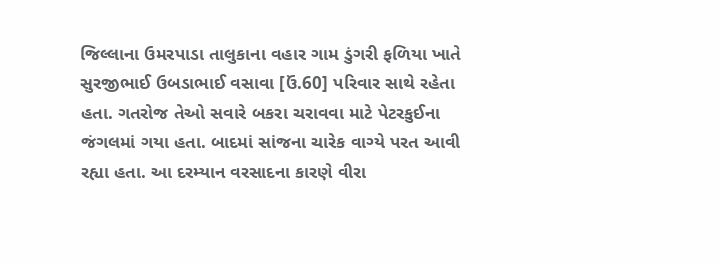જિલ્લાના ઉમરપાડા તાલુકાના વહાર ગામ ડુંગરી ફળિયા ખાતે સુરજીભાઈ ઉબડાભાઈ વસાવા [ઉં.60] પરિવાર સાથે રહેતા હતા. ગતરોજ તેઓ સવારે બકરા ચરાવવા માટે પેટરકુઈના જંગલમાં ગયા હતા. બાદમાં સાંજના ચારેક વાગ્યે પરત આવી રહ્યા હતા. આ દરમ્યાન વરસાદના કારણે વીરા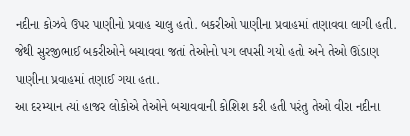નદીના કોઝવે ઉપર પાણીનો પ્રવાહ ચાલુ હતો. બકરીઓ પાણીના પ્રવાહમાં તણાવવા લાગી હતી. જેથી સુરજીભાઈ બકરીઓને બચાવવા જતાં તેઓનો પગ લપસી ગયો હતો અને તેઓ ઊંડાણ પાણીના પ્રવાહમાં તણાઈ ગયા હતા.
આ દરમ્યાન ત્યાં હાજર લોકોએ તેઓને બચાવવાની કોશિશ કરી હતી પરંતુ તેઓ વીરા નદીના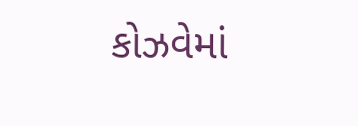કોઝવેમાં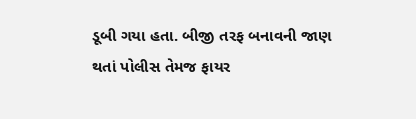ડૂબી ગયા હતા. બીજી તરફ બનાવની જાણ થતાં પોલીસ તેમજ ફાયર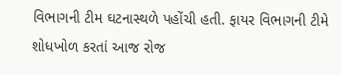વિભાગની ટીમ ઘટનાસ્થળે પહોંચી હતી. ફાયર વિભાગની ટીમે શોધખોળ કરતાં આજ રોજ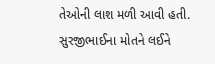તેઓની લાશ મળી આવી હતી. સુરજીભાઈના મોતને લઈને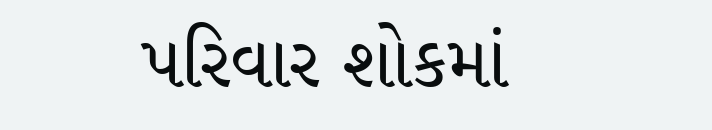પરિવાર શોકમાં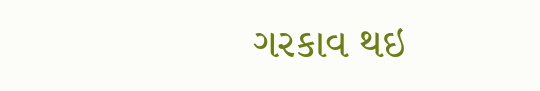ગરકાવ થઇ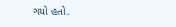ગયો હતો.